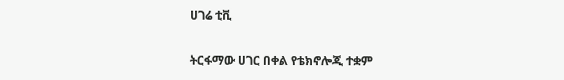ሀገሬ ቲቪ

ትርፋማው ሀገር በቀል የቴክኖሎጂ ተቋም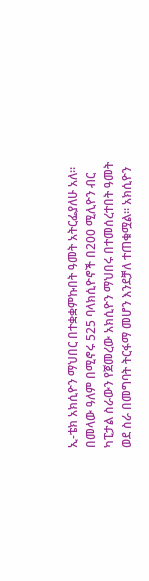ኢ-ቴክ አክሲዮን ማህበር በተቋቋምኩበት ዓመት አትርፌያለሁ አለ፡፡ በመላው ዓለም በሚኖሩ 525 ባላክሲዮኖች በ200 ሚሊዮን ብር ካፒታል ስራውን የጀመረው አክሲዮን ማህበሩ በተመሰረተበት ዓመት ወደ ስራ በመግባት ትርፋማ መሆን እንደቻለ ተጠቁሟል፡፡ አክሲዮን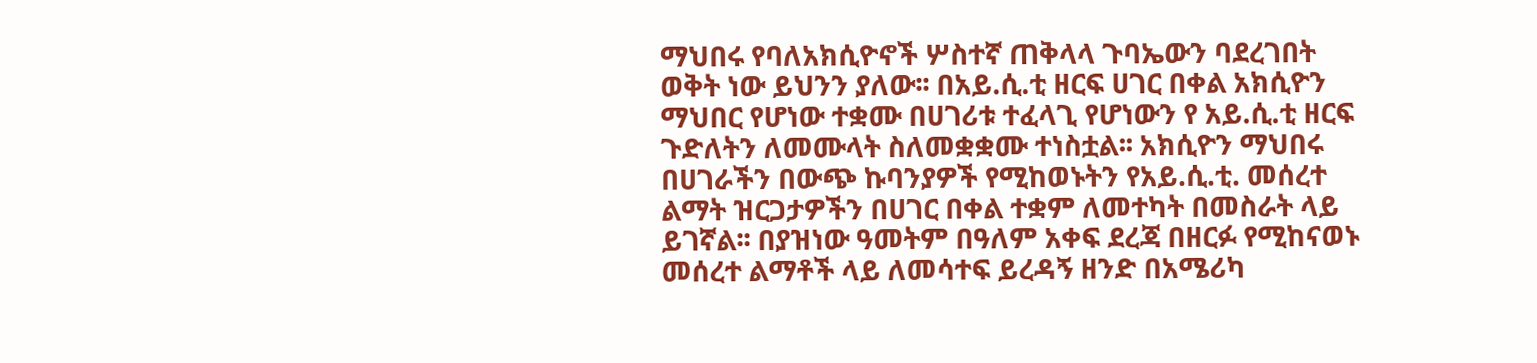ማህበሩ የባለአክሲዮኖች ሦስተኛ ጠቅላላ ጉባኤውን ባደረገበት ወቅት ነው ይህንን ያለው፡፡ በአይ.ሲ.ቲ ዘርፍ ሀገር በቀል አክሲዮን ማህበር የሆነው ተቋሙ በሀገሪቱ ተፈላጊ የሆነውን የ አይ.ሲ.ቲ ዘርፍ ጉድለትን ለመሙላት ስለመቋቋሙ ተነስቷል፡፡ አክሲዮን ማህበሩ በሀገራችን በውጭ ኩባንያዎች የሚከወኑትን የአይ.ሲ.ቲ. መሰረተ ልማት ዝርጋታዎችን በሀገር በቀል ተቋም ለመተካት በመስራት ላይ ይገኛል፡፡ በያዝነው ዓመትም በዓለም አቀፍ ደረጃ በዘርፉ የሚከናወኑ መሰረተ ልማቶች ላይ ለመሳተፍ ይረዳኝ ዘንድ በአሜሪካ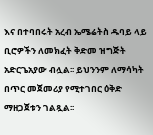እና በተባበሩት አረብ ኤሜሬትስ ዱባይ ላይ ቢሮዎችን ለመክፈት ቅድመ ዝግጅት አድርጌአያው ብሏል፡፡ ይህንንም ለማሳካት በጥር መጀመሪያ የሚተገበር ዕቅድ ማዘጋጀቱን ገልጿል፡፡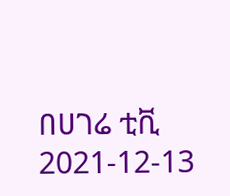በሀገሬ ቲቪ
2021-12-13